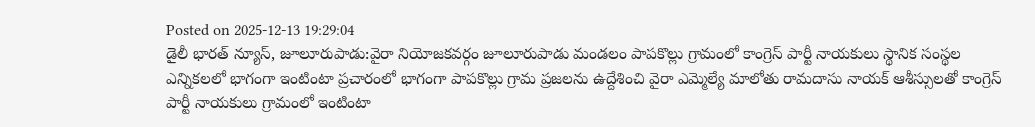Posted on 2025-12-13 19:29:04
డైలీ భారత్ న్యూస్, జూలూరుపాడు:వైరా నియోజకవర్గం జూలూరుపాడు మండలం పాపకొల్లు గ్రామంలో కాంగ్రెస్ పార్టీ నాయకులు స్థానిక సంస్థల ఎన్నికలలో భాగంగా ఇంటింటా ప్రచారంలో భాగంగా పాపకొల్లు గ్రామ ప్రజలను ఉద్దేశించి వైరా ఎమ్మెల్యే మాలోతు రామదాసు నాయక్ ఆశీస్సులతో కాంగ్రెస్ పార్టీ నాయకులు గ్రామంలో ఇంటింటా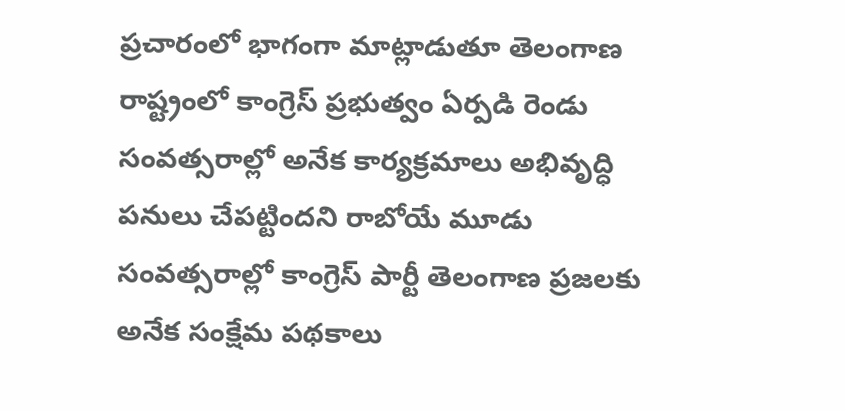ప్రచారంలో భాగంగా మాట్లాడుతూ తెలంగాణ రాష్ట్రంలో కాంగ్రెస్ ప్రభుత్వం ఏర్పడి రెండు సంవత్సరాల్లో అనేక కార్యక్రమాలు అభివృద్ధి పనులు చేపట్టిందని రాబోయే మూడు సంవత్సరాల్లో కాంగ్రెస్ పార్టీ తెలంగాణ ప్రజలకు అనేక సంక్షేమ పథకాలు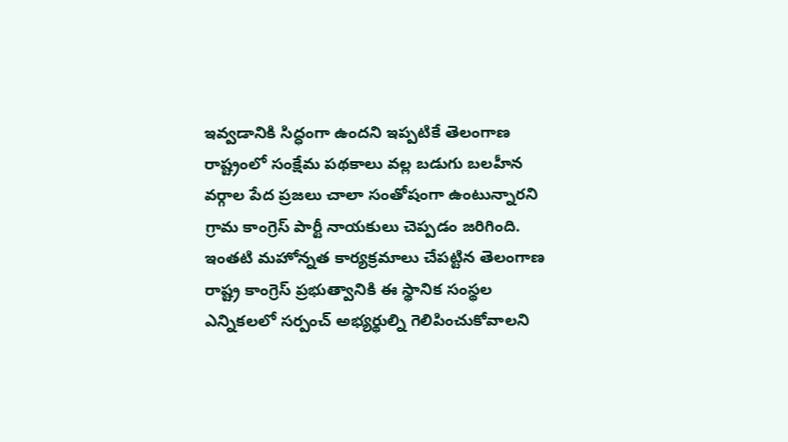ఇవ్వడానికి సిద్ధంగా ఉందని ఇప్పటికే తెలంగాణ రాష్ట్రంలో సంక్షేమ పథకాలు వల్ల బడుగు బలహీన వర్గాల పేద ప్రజలు చాలా సంతోషంగా ఉంటున్నారని గ్రామ కాంగ్రెస్ పార్టీ నాయకులు చెప్పడం జరిగింది. ఇంతటి మహోన్నత కార్యక్రమాలు చేపట్టిన తెలంగాణ రాష్ట్ర కాంగ్రెస్ ప్రభుత్వానికి ఈ స్థానిక సంస్థల ఎన్నికలలో సర్పంచ్ అభ్యర్థుల్ని గెలిపించుకోవాలని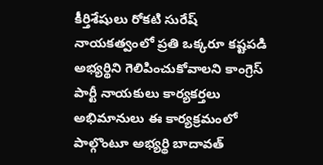కీర్తిశేషులు రోకటి సురేష్ నాయకత్వంలో ప్రతి ఒక్కరూ కష్టపడి అభ్యర్థిని గెలిపించుకోవాలని కాంగ్రెస్ పార్టీ నాయకులు కార్యకర్తలు అభిమానులు ఈ కార్యక్రమంలో పాల్గొంటూ అభ్యర్థి బాదావత్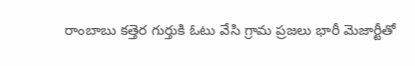రాంబాబు కత్తెర గుర్తుకి ఓటు వేసి గ్రామ ప్రజలు భారీ మెజార్టీతో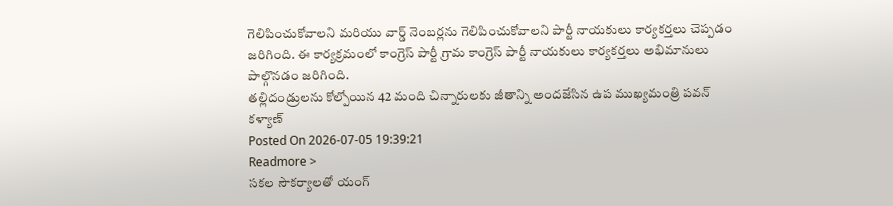గెలిపించుకోవాలని మరియు వార్డ్ నెంబర్లను గెలిపించుకోవాలని పార్టీ నాయకులు కార్యకర్తలు చెప్పడం జరిగింది. ఈ కార్యక్రమంలో కాంగ్రెస్ పార్టీ గ్రామ కాంగ్రెస్ పార్టీ నాయకులు కార్యకర్తలు అభిమానులు పాల్గొనడం జరిగింది.
తల్లిదండ్రులను కోల్పోయిన 42 మంది చిన్నారులకు జీతాన్ని అందజేసిన ఉప ముఖ్యమంత్రి పవన్ కళ్యాణ్
Posted On 2026-07-05 19:39:21
Readmore >
సకల సౌకర్యాలతో యంగ్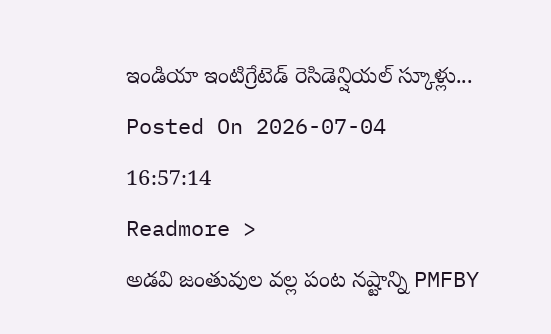ఇండియా ఇంటిగ్రేటెడ్ రెసిడెన్షియల్ స్కూళ్లు...
Posted On 2026-07-04 16:57:14
Readmore >
అడవి జంతువుల వల్ల పంట నష్టాన్ని PMFBY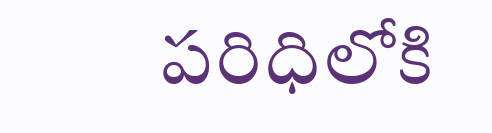పరిధిలోకి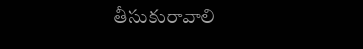తీసుకురావాలి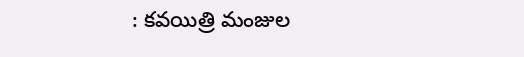: కవయిత్రి మంజుల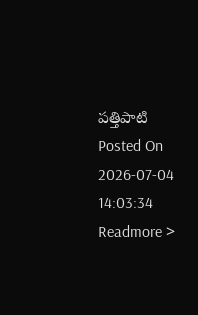పత్తిపాటి
Posted On 2026-07-04 14:03:34
Readmore >